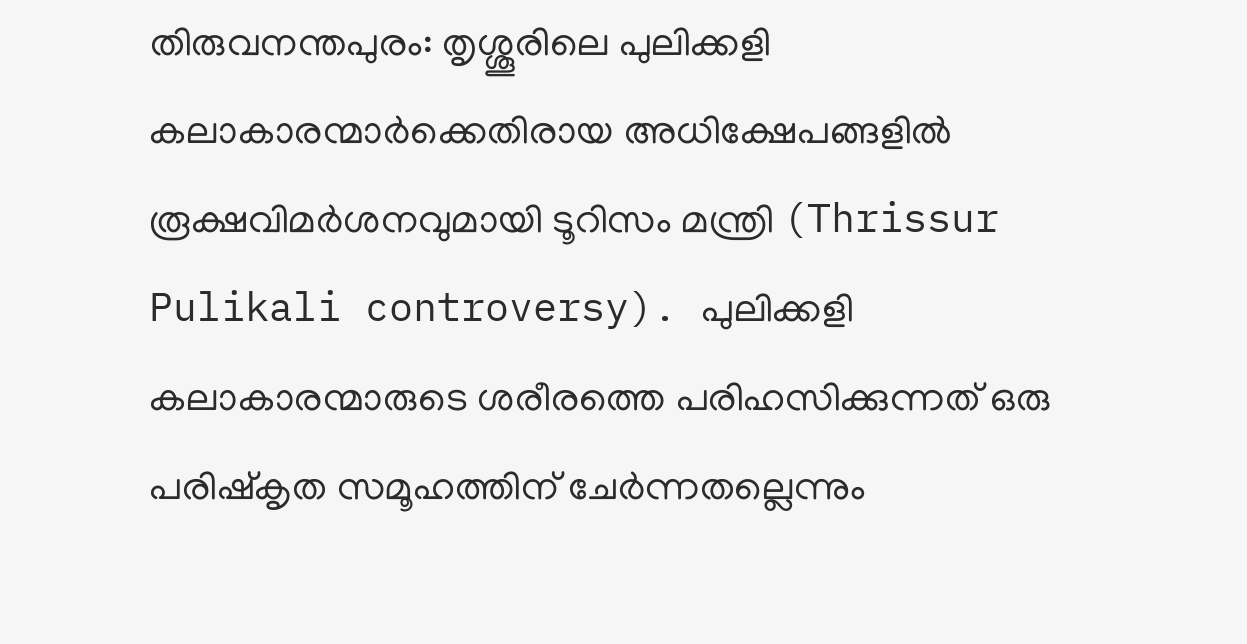തിരുവനന്തപുരം: തൃശ്ശൂരിലെ പുലിക്കളി കലാകാരന്മാർക്കെതിരായ അധിക്ഷേപങ്ങളിൽ രൂക്ഷവിമർശനവുമായി ടൂറിസം മന്ത്രി (Thrissur Pulikali controversy). പുലിക്കളി കലാകാരന്മാരുടെ ശരീരത്തെ പരിഹസിക്കുന്നത് ഒരു പരിഷ്കൃത സമൂഹത്തിന് ചേർന്നതല്ലെന്നും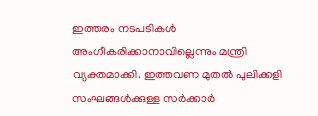ഇത്തരം നടപടികൾ അംഗീകരിക്കാനാവില്ലെന്നും മന്ത്രി വ്യക്തമാക്കി. ഇത്തവണ മുതൽ പുലിക്കളി സംഘങ്ങൾക്കുള്ള സർക്കാർ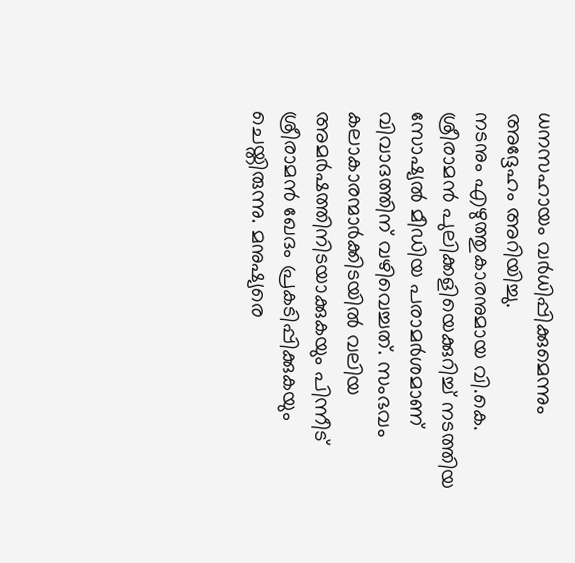ധനസഹായം വർധിപ്പിക്കുമെന്നും അദ്ദേഹം അറിയിച്ചു.
നടനും എഴുത്തുകാരനുമായ വി.കെ. ശ്രീരാമൻ പുലിക്കളിയെക്കുറിച്ച് നടത്തിയ സോഷ്യൽ മീഡിയ പരാമർശമാണ് വിവാദത്തിന് വഴിവെച്ചത്. സംഭവം കലാകാരന്മാർക്കിടയിൽ വലിയ അമർഷത്തിനിടയാക്കുകയും പിന്നീട് ശ്രീരാമൻ ഖേദം പ്രകടിപ്പിക്കുകയും ചെയ്തിരുന്നു. മനുഷ്യരെ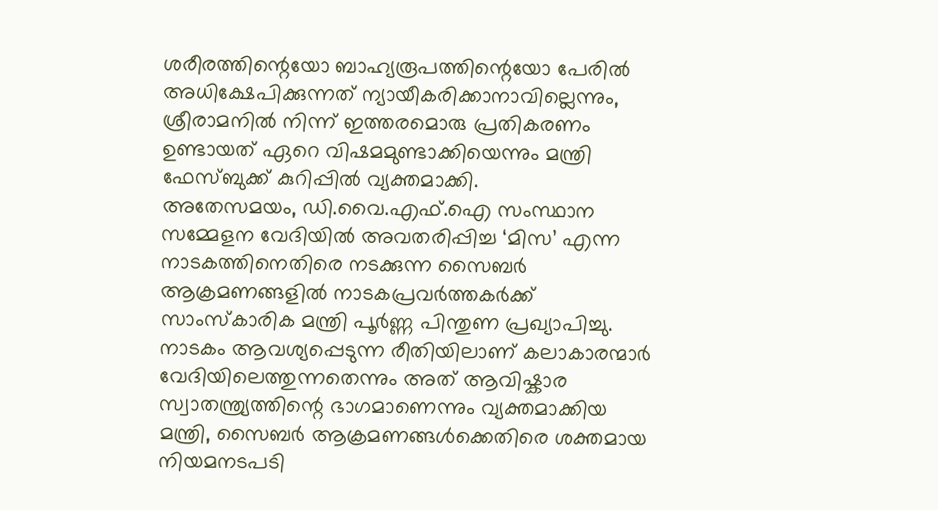ശരീരത്തിന്റെയോ ബാഹ്യരൂപത്തിന്റെയോ പേരിൽ അധിക്ഷേപിക്കുന്നത് ന്യായീകരിക്കാനാവില്ലെന്നും, ശ്രീരാമനിൽ നിന്ന് ഇത്തരമൊരു പ്രതികരണം ഉണ്ടായത് ഏറെ വിഷമമുണ്ടാക്കിയെന്നും മന്ത്രി ഫേസ്ബുക്ക് കുറിപ്പിൽ വ്യക്തമാക്കി.
അതേസമയം, ഡി.വൈ.എഫ്.ഐ സംസ്ഥാന സമ്മേളന വേദിയിൽ അവതരിപ്പിച്ച ‘മിസ’ എന്ന നാടകത്തിനെതിരെ നടക്കുന്ന സൈബർ ആക്രമണങ്ങളിൽ നാടകപ്രവർത്തകർക്ക് സാംസ്കാരിക മന്ത്രി പൂർണ്ണ പിന്തുണ പ്രഖ്യാപിച്ചു. നാടകം ആവശ്യപ്പെടുന്ന രീതിയിലാണ് കലാകാരന്മാർ വേദിയിലെത്തുന്നതെന്നും അത് ആവിഷ്കാര സ്വാതന്ത്ര്യത്തിന്റെ ഭാഗമാണെന്നും വ്യക്തമാക്കിയ മന്ത്രി, സൈബർ ആക്രമണങ്ങൾക്കെതിരെ ശക്തമായ നിയമനടപടി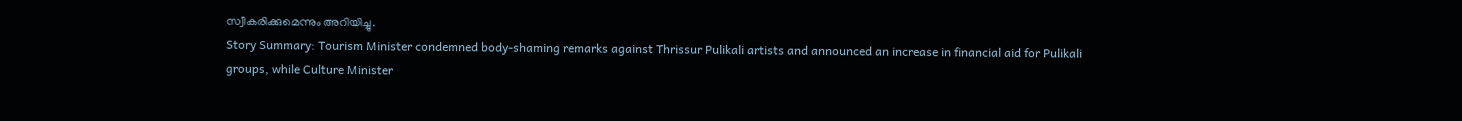സ്വീകരിക്കുമെന്നും അറിയിച്ചു.
Story Summary: Tourism Minister condemned body-shaming remarks against Thrissur Pulikali artists and announced an increase in financial aid for Pulikali groups, while Culture Minister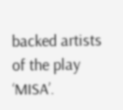backed artists of the play ‘MISA’.